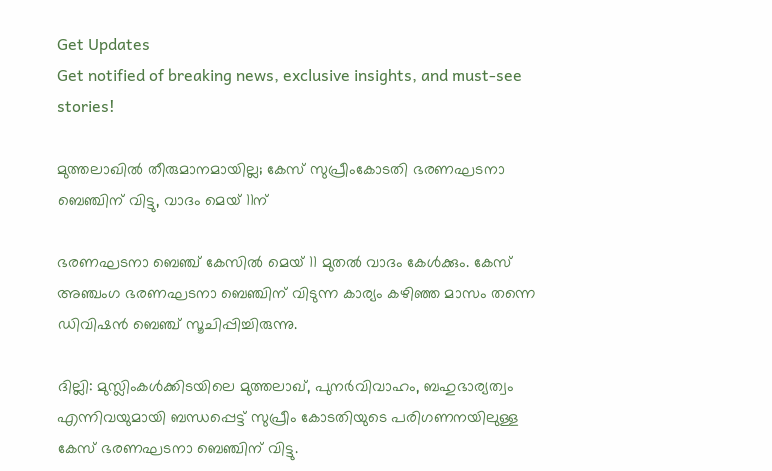Get Updates
Get notified of breaking news, exclusive insights, and must-see stories!

മുത്തലാഖില്‍ തീരുമാനമായില്ല; കേസ് സുപ്രീംകോടതി ഭരണഘടനാ ബെഞ്ചിന് വിട്ടു, വാദം മെയ് 11ന്

ഭരണഘടനാ ബെഞ്ച് കേസില്‍ മെയ് 11 മുതല്‍ വാദം കേള്‍ക്കും. കേസ് അഞ്ചംഗ ഭരണഘടനാ ബെഞ്ചിന് വിടുന്ന കാര്യം കഴിഞ്ഞ മാസം തന്നെ ഡിവിഷന്‍ ബെഞ്ച് സൂചിപ്പിച്ചിരുന്നു.

ദില്ലി: മുസ്ലിംകള്‍ക്കിടയിലെ മുത്തലാഖ്, പുനര്‍വിവാഹം, ബഹുഭാര്യത്വം എന്നിവയുമായി ബന്ധപ്പെട്ട് സുപ്രീം കോടതിയുടെ പരിഗണനയിലുള്ള കേസ് ഭരണഘടനാ ബെഞ്ചിന് വിട്ടു.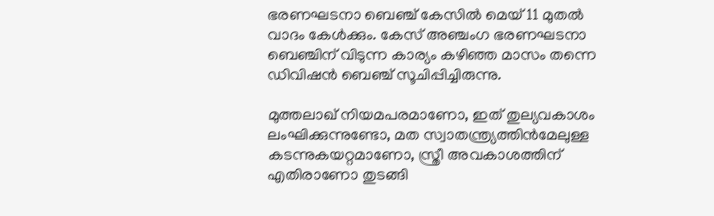ഭരണഘടനാ ബെഞ്ച് കേസില്‍ മെയ് 11 മുതല്‍ വാദം കേള്‍ക്കും. കേസ് അഞ്ചംഗ ഭരണഘടനാ ബെഞ്ചിന് വിടുന്ന കാര്യം കഴിഞ്ഞ മാസം തന്നെ ഡിവിഷന്‍ ബെഞ്ച് സൂചിപ്പിച്ചിരുന്നു.

മുത്തലാഖ് നിയമപരമാണോ, ഇത് തുല്യവകാശം ലംഘിക്കുന്നുണ്ടോ, മത സ്വാതന്ത്ര്യത്തിന്‍മേലുള്ള കടന്നുകയറ്റമാണോ, സ്ത്രീ അവകാശത്തിന് എതിരാണോ തുടങ്ങി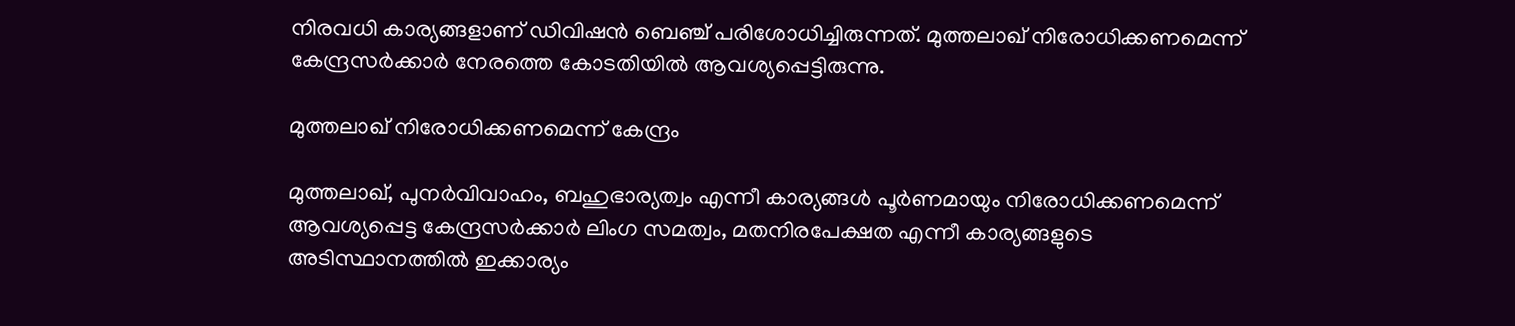നിരവധി കാര്യങ്ങളാണ് ഡിവിഷന്‍ ബെഞ്ച് പരിശോധിച്ചിരുന്നത്. മുത്തലാഖ് നിരോധിക്കണമെന്ന് കേന്ദ്രസര്‍ക്കാര്‍ നേരത്തെ കോടതിയില്‍ ആവശ്യപ്പെട്ടിരുന്നു.

മുത്തലാഖ് നിരോധിക്കണമെന്ന് കേന്ദ്രം

മുത്തലാഖ്, പുനര്‍വിവാഹം, ബഹുഭാര്യത്വം എന്നീ കാര്യങ്ങള്‍ പൂര്‍ണമായും നിരോധിക്കണമെന്ന് ആവശ്യപ്പെട്ട കേന്ദ്രസര്‍ക്കാര്‍ ലിംഗ സമത്വം, മതനിരപേക്ഷത എന്നീ കാര്യങ്ങളുടെ അടിസ്ഥാനത്തില്‍ ഇക്കാര്യം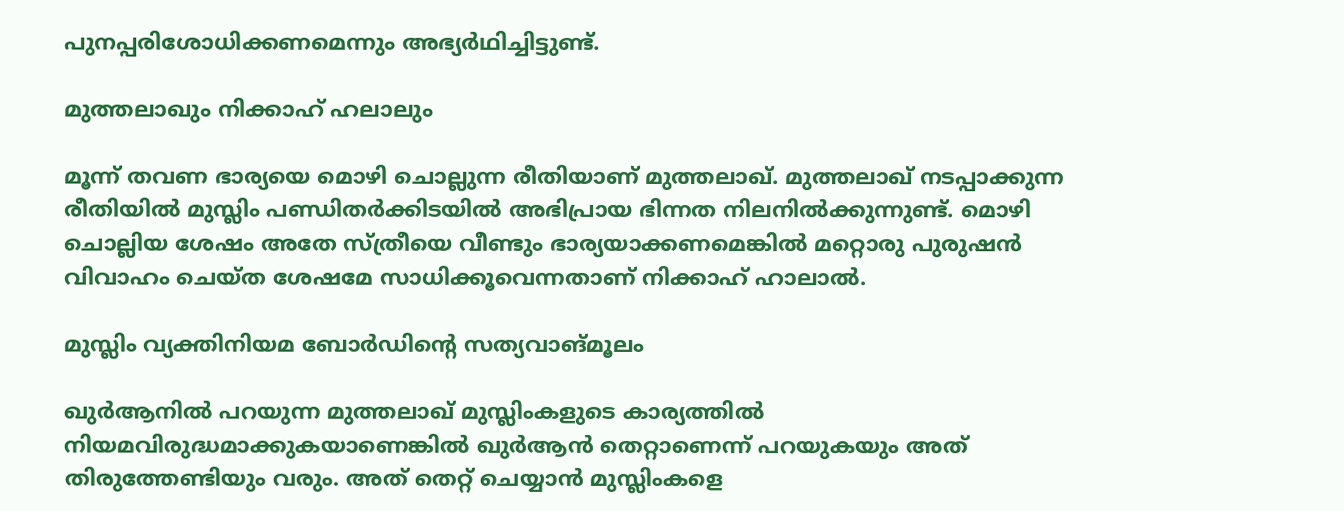പുനപ്പരിശോധിക്കണമെന്നും അഭ്യര്‍ഥിച്ചിട്ടുണ്ട്.

മുത്തലാഖും നിക്കാഹ് ഹലാലും

മൂന്ന് തവണ ഭാര്യയെ മൊഴി ചൊല്ലുന്ന രീതിയാണ് മുത്തലാഖ്. മുത്തലാഖ് നടപ്പാക്കുന്ന രീതിയില്‍ മുസ്ലിം പണ്ഡിതര്‍ക്കിടയില്‍ അഭിപ്രായ ഭിന്നത നിലനില്‍ക്കുന്നുണ്ട്. മൊഴി ചൊല്ലിയ ശേഷം അതേ സ്ത്രീയെ വീണ്ടും ഭാര്യയാക്കണമെങ്കില്‍ മറ്റൊരു പുരുഷന്‍ വിവാഹം ചെയ്ത ശേഷമേ സാധിക്കൂവെന്നതാണ് നിക്കാഹ് ഹാലാല്‍.

മുസ്ലിം വ്യക്തിനിയമ ബോര്‍ഡിന്റെ സത്യവാങ്മൂലം

ഖുര്‍ആനില്‍ പറയുന്ന മുത്തലാഖ് മുസ്ലിംകളുടെ കാര്യത്തില്‍ നിയമവിരുദ്ധമാക്കുകയാണെങ്കില്‍ ഖുര്‍ആന്‍ തെറ്റാണെന്ന് പറയുകയും അത് തിരുത്തേണ്ടിയും വരും. അത് തെറ്റ് ചെയ്യാന്‍ മുസ്ലിംകളെ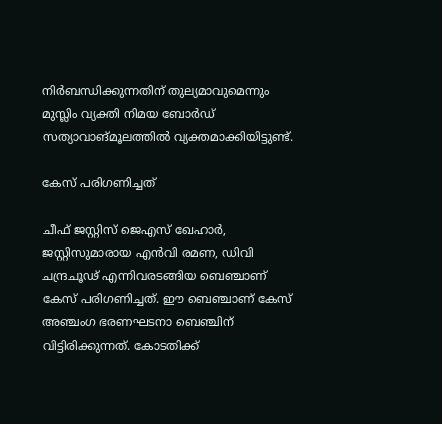നിര്‍ബന്ധിക്കുന്നതിന് തുല്യമാവുമെന്നും മുസ്ലിം വ്യക്തി നിമയ ബോര്‍ഡ് സത്യാവാങ്മൂലത്തില്‍ വ്യക്തമാക്കിയിട്ടുണ്ട്.

കേസ് പരിഗണിച്ചത്

ചീഫ് ജസ്റ്റിസ് ജെഎസ് ഖേഹാര്‍, ജസ്റ്റിസുമാരായ എന്‍വി രമണ, ഡിവി ചന്ദ്രചൂഢ് എന്നിവരടങ്ങിയ ബെഞ്ചാണ് കേസ് പരിഗണിച്ചത്. ഈ ബെഞ്ചാണ് കേസ് അഞ്ചംഗ ഭരണഘടനാ ബെഞ്ചിന് വിട്ടിരിക്കുന്നത്. കോടതിക്ക്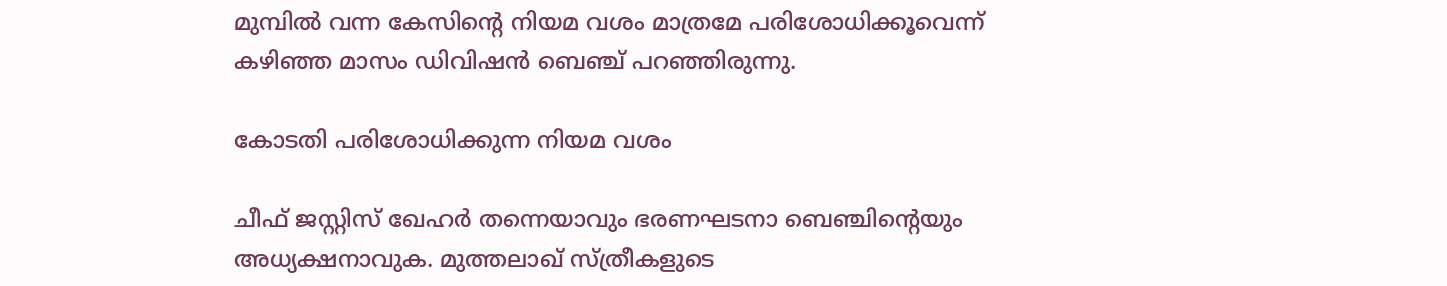മുമ്പില്‍ വന്ന കേസിന്റെ നിയമ വശം മാത്രമേ പരിശോധിക്കൂവെന്ന് കഴിഞ്ഞ മാസം ഡിവിഷന്‍ ബെഞ്ച് പറഞ്ഞിരുന്നു.

കോടതി പരിശോധിക്കുന്ന നിയമ വശം

ചീഫ് ജസ്റ്റിസ് ഖേഹര്‍ തന്നെയാവും ഭരണഘടനാ ബെഞ്ചിന്റെയും അധ്യക്ഷനാവുക. മുത്തലാഖ് സ്ത്രീകളുടെ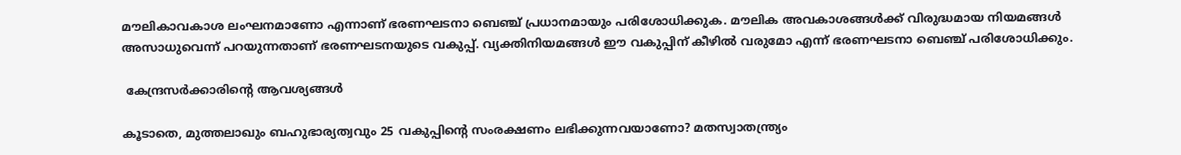മൗലികാവകാശ ലംഘനമാണോ എന്നാണ് ഭരണഘടനാ ബെഞ്ച് പ്രധാനമായും പരിശോധിക്കുക. മൗലിക അവകാശങ്ങള്‍ക്ക് വിരുദ്ധമായ നിയമങ്ങള്‍ അസാധുവെന്ന് പറയുന്നതാണ് ഭരണഘടനയുടെ വകുപ്പ്. വ്യക്തിനിയമങ്ങള്‍ ഈ വകുപ്പിന് കീഴില്‍ വരുമോ എന്ന് ഭരണഘടനാ ബെഞ്ച് പരിശോധിക്കും.

 കേന്ദ്രസര്‍ക്കാരിന്റെ ആവശ്യങ്ങള്‍

കൂടാതെ, മുത്തലാഖും ബഹുഭാര്യത്വവും 25 വകുപ്പിന്റെ സംരക്ഷണം ലഭിക്കുന്നവയാണോ? മതസ്വാതന്ത്ര്യം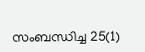സംബന്ധിച്ച 25(1)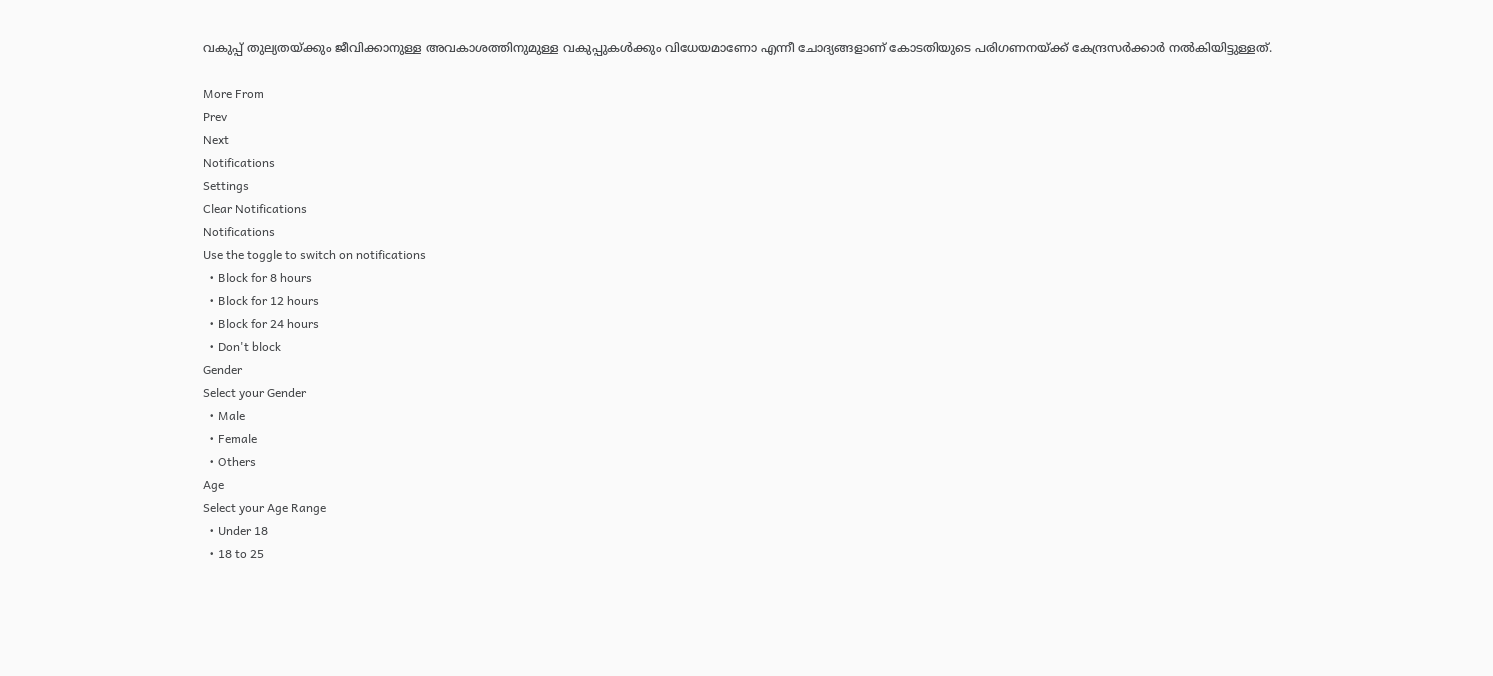വകുപ്പ് തുല്യതയ്ക്കും ജീവിക്കാനുള്ള അവകാശത്തിനുമുള്ള വകുപ്പുകള്‍ക്കും വിധേയമാണോ എന്നീ ചോദ്യങ്ങളാണ് കോടതിയുടെ പരിഗണനയ്ക്ക് കേന്ദ്രസര്‍ക്കാര്‍ നല്‍കിയിട്ടുള്ളത്.

More From
Prev
Next
Notifications
Settings
Clear Notifications
Notifications
Use the toggle to switch on notifications
  • Block for 8 hours
  • Block for 12 hours
  • Block for 24 hours
  • Don't block
Gender
Select your Gender
  • Male
  • Female
  • Others
Age
Select your Age Range
  • Under 18
  • 18 to 25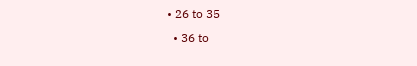• 26 to 35
  • 36 to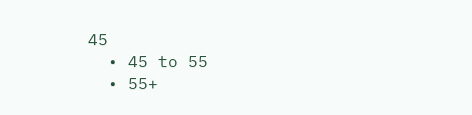45
  • 45 to 55
  • 55+